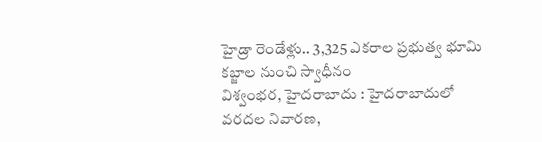హైడ్రా రెండేళ్లు.. 3,325 ఎకరాల ప్రభుత్వ భూమి కబ్జాల నుంచి స్వాధీనం
విశ్వంభర, హైదరాబాదు : హైదరాబాదులో వరదల నివారణ,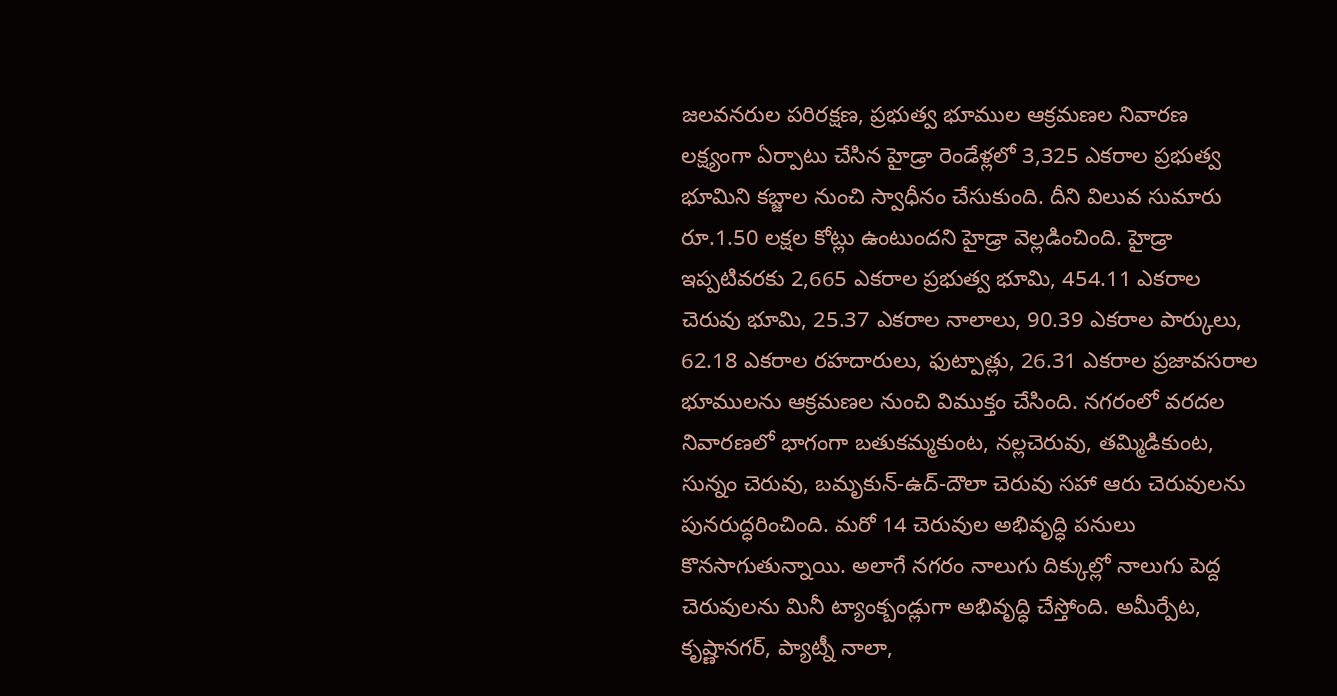జలవనరుల పరిరక్షణ, ప్రభుత్వ భూముల ఆక్రమణల నివారణ లక్ష్యంగా ఏర్పాటు చేసిన హైడ్రా రెండేళ్లలో 3,325 ఎకరాల ప్రభుత్వ భూమిని కబ్జాల నుంచి స్వాధీనం చేసుకుంది. దీని విలువ సుమారు రూ.1.50 లక్షల కోట్లు ఉంటుందని హైడ్రా వెల్లడించింది. హైడ్రా ఇప్పటివరకు 2,665 ఎకరాల ప్రభుత్వ భూమి, 454.11 ఎకరాల చెరువు భూమి, 25.37 ఎకరాల నాలాలు, 90.39 ఎకరాల పార్కులు, 62.18 ఎకరాల రహదారులు, ఫుట్పాత్లు, 26.31 ఎకరాల ప్రజావసరాల భూములను ఆక్రమణల నుంచి విముక్తం చేసింది. నగరంలో వరదల నివారణలో భాగంగా బతుకమ్మకుంట, నల్లచెరువు, తమ్మిడికుంట, సున్నం చెరువు, బమృకున్-ఉద్-దౌలా చెరువు సహా ఆరు చెరువులను పునరుద్ధరించింది. మరో 14 చెరువుల అభివృద్ధి పనులు కొనసాగుతున్నాయి. అలాగే నగరం నాలుగు దిక్కుల్లో నాలుగు పెద్ద చెరువులను మినీ ట్యాంక్బండ్లుగా అభివృద్ధి చేస్తోంది. అమీర్పేట, కృష్ణానగర్, ప్యాట్నీ నాలా,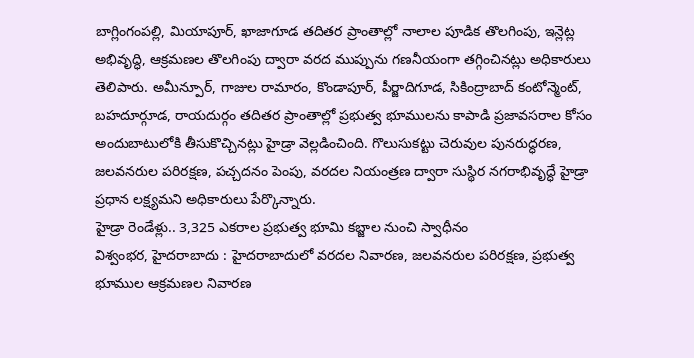బాగ్లింగంపల్లి, మియాపూర్, ఖాజాగూడ తదితర ప్రాంతాల్లో నాలాల పూడిక తొలగింపు, ఇన్లెట్ల అభివృద్ధి, ఆక్రమణల తొలగింపు ద్వారా వరద ముప్పును గణనీయంగా తగ్గించినట్లు అధికారులు తెలిపారు. అమీన్పూర్, గాజుల రామారం, కొండాపూర్, పీర్జాదిగూడ, సికింద్రాబాద్ కంటోన్మెంట్, బహదూర్గూడ, రాయదుర్గం తదితర ప్రాంతాల్లో ప్రభుత్వ భూములను కాపాడి ప్రజావసరాల కోసం అందుబాటులోకి తీసుకొచ్చినట్లు హైడ్రా వెల్లడించింది. గొలుసుకట్టు చెరువుల పునరుద్ధరణ, జలవనరుల పరిరక్షణ, పచ్చదనం పెంపు, వరదల నియంత్రణ ద్వారా సుస్థిర నగరాభివృద్ధే హైడ్రా ప్రధాన లక్ష్యమని అధికారులు పేర్కొన్నారు.
హైడ్రా రెండేళ్లు.. 3,325 ఎకరాల ప్రభుత్వ భూమి కబ్జాల నుంచి స్వాధీనం
విశ్వంభర, హైదరాబాదు : హైదరాబాదులో వరదల నివారణ, జలవనరుల పరిరక్షణ, ప్రభుత్వ భూముల ఆక్రమణల నివారణ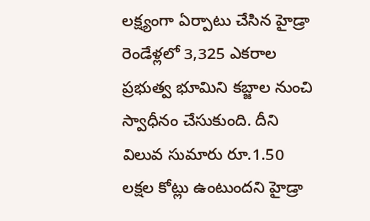లక్ష్యంగా ఏర్పాటు చేసిన హైడ్రా రెండేళ్లలో 3,325 ఎకరాల ప్రభుత్వ భూమిని కబ్జాల నుంచి స్వాధీనం చేసుకుంది. దీని విలువ సుమారు రూ.1.50 లక్షల కోట్లు ఉంటుందని హైడ్రా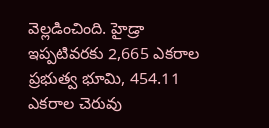వెల్లడించింది. హైడ్రా ఇప్పటివరకు 2,665 ఎకరాల ప్రభుత్వ భూమి, 454.11 ఎకరాల చెరువు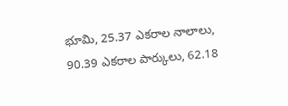భూమి, 25.37 ఎకరాల నాలాలు, 90.39 ఎకరాల పార్కులు, 62.18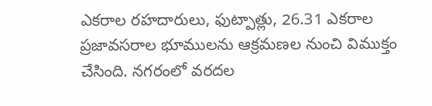ఎకరాల రహదారులు, ఫుట్పాత్లు, 26.31 ఎకరాల ప్రజావసరాల భూములను ఆక్రమణల నుంచి విముక్తం చేసింది. నగరంలో వరదల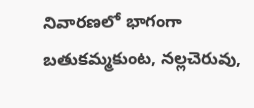నివారణలో భాగంగా బతుకమ్మకుంట, నల్లచెరువు,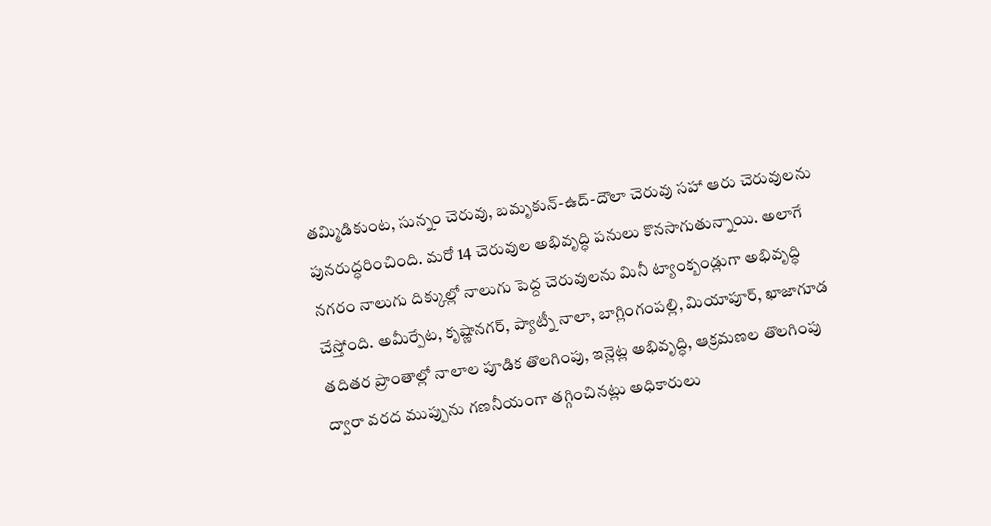తమ్మిడికుంట, సున్నం చెరువు, బమృకున్-ఉద్-దౌలా చెరువు సహా ఆరు చెరువులను పునరుద్ధరించింది. మరో 14 చెరువుల అభివృద్ధి పనులు కొనసాగుతున్నాయి. అలాగే నగరం నాలుగు దిక్కుల్లో నాలుగు పెద్ద చెరువులను మినీ ట్యాంక్బండ్లుగా అభివృద్ధి చేస్తోంది. అమీర్పేట, కృష్ణానగర్, ప్యాట్నీ నాలా, బాగ్లింగంపల్లి, మియాపూర్, ఖాజాగూడ తదితర ప్రాంతాల్లో నాలాల పూడిక తొలగింపు, ఇన్లెట్ల అభివృద్ధి, ఆక్రమణల తొలగింపు ద్వారా వరద ముప్పును గణనీయంగా తగ్గించినట్లు అధికారులు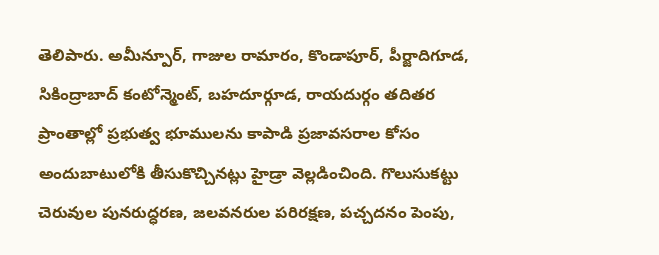తెలిపారు. అమీన్పూర్, గాజుల రామారం, కొండాపూర్, పీర్జాదిగూడ, సికింద్రాబాద్ కంటోన్మెంట్, బహదూర్గూడ, రాయదుర్గం తదితర ప్రాంతాల్లో ప్రభుత్వ భూములను కాపాడి ప్రజావసరాల కోసం అందుబాటులోకి తీసుకొచ్చినట్లు హైడ్రా వెల్లడించింది. గొలుసుకట్టు చెరువుల పునరుద్ధరణ, జలవనరుల పరిరక్షణ, పచ్చదనం పెంపు,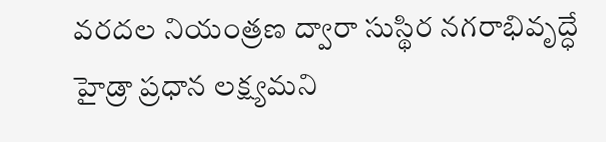వరదల నియంత్రణ ద్వారా సుస్థిర నగరాభివృద్ధే హైడ్రా ప్రధాన లక్ష్యమని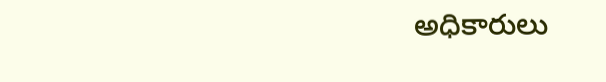అధికారులు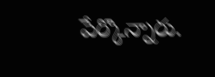పేర్కొన్నారు.